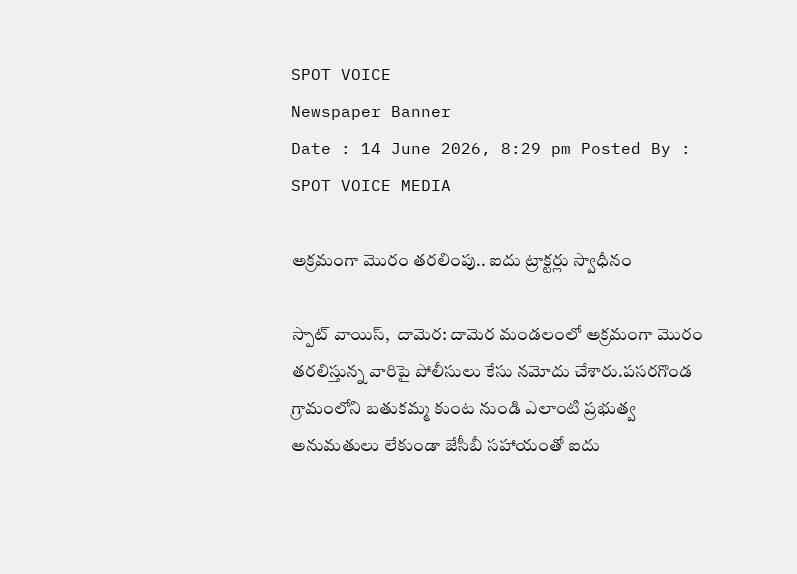SPOT VOICE
Newspaper Banner
Date : 14 June 2026, 8:29 pm Posted By : SPOT VOICE MEDIA

అక్రమంగా మొరం తరలింపు.. ఐదు ట్రాక్టర్లు స్వాధీనం

స్పాట్ వాయిస్,  దామెర: దామెర మండలంలో అక్రమంగా మొరం తరలిస్తున్న వారిపై పోలీసులు కేసు నమోదు చేశారు.పసరగొండ గ్రామంలోని బతుకమ్మ కుంట నుండి ఎలాంటి ప్రభుత్వ అనుమతులు లేకుండా జేసీబీ సహాయంతో ఐదు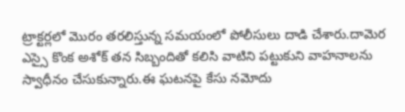ట్రాక్టర్లలో మొరం తరలిస్తున్న సమయంలో పోలీసులు దాడి చేశారు.దామెర ఎస్సై కొంక అశోక్ తన సిబ్బందితో కలిసి వాటిని పట్టుకుని వాహనాలను స్వాధీనం చేసుకున్నారు.ఈ ఘటనపై కేసు నమోదు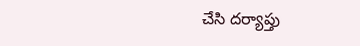చేసి దర్యాప్తు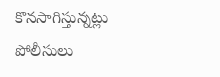కొనసాగిస్తున్నట్లు పోలీసులు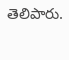తెలిపారు.